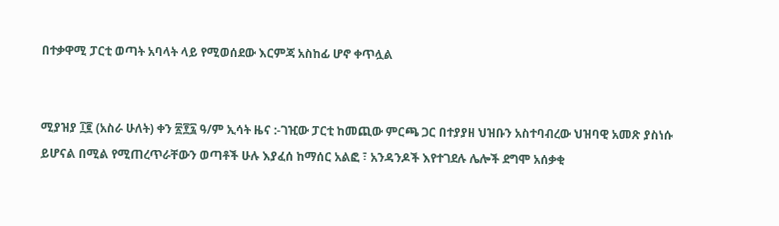በተቃዋሚ ፓርቲ ወጣት አባላት ላይ የሚወሰደው እርምጃ አስከፊ ሆኖ ቀጥሏል


ሚያዝያ ፲፪ (አስራ ሁለት) ቀን ፳፻፯ ዓ/ም ኢሳት ዜና :-ገዢው ፓርቲ ከመጪው ምርጫ ጋር በተያያዘ ህዝቡን አስተባብረው ህዝባዊ አመጽ ያስነሱ ይሆናል በሚል የሚጠረጥራቸውን ወጣቶች ሁሉ እያፈሰ ከማሰር አልፎ ፣ አንዳንዶች እየተገደሉ ሌሎች ደግሞ አሰቃቂ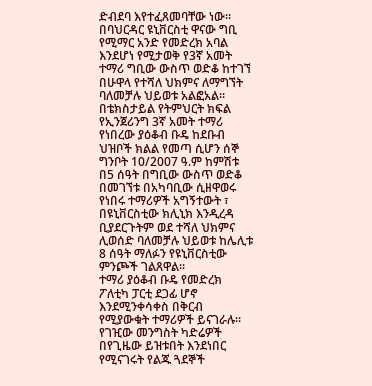ድብደባ እየተፈጸመባቸው ነው።
በባህርዳር ዩኒቨርስቲ ዋናው ግቢ የሚማር አንድ የመድረክ አባል እንደሆነ የሚታወቅ የ3ኛ አመት ተማሪ ግቢው ውስጥ ወድቆ ከተገኘ በሁዋላ የተሻለ ህክምና ለማግኘት ባለመቻሉ ህይወቱ አልፎአል።
በቴክስታይል የትምህርት ክፍል የኢንጀሪንግ 3ኛ አመት ተማሪ የነበረው ያዕቆብ ቡዴ ከደቡብ ህዝቦች ክልል የመጣ ሲሆን ሰኞ ግንቦት 10/2007 ዓ.ም ከምሽቱ በ5 ሰዓት በግቢው ውስጥ ወድቆ በመገኘቱ በአካባቢው ሲዘዋወሩ የነበሩ ተማሪዎች አግኝተውት ፣ በዩኒቨርስቲው ክሊኒክ እንዲረዳ ቢያደርጉትም ወደ ተሻለ ህክምና ሊወሰድ ባለመቻሉ ህይወቱ ከሌሊቱ 8 ሰዓት ማለፉን የዩኒቨርስቲው ምንጮች ገልጸዋል፡፡
ተማሪ ያዕቆብ ቡዴ የመድረክ ፖለቲካ ፓርቲ ደጋፊ ሆኖ እንደሚንቀሳቀስ በቅርብ የሚያውቁት ተማሪዎች ይናገራሉ፡፡ የገዢው መንግስት ካድሬዎች በየጊዜው ይዝቱበት እንደነበር የሚናገሩት የልጁ ጓደኞች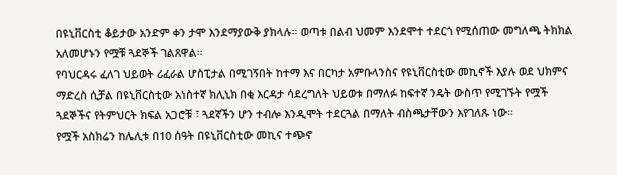በዩኒቨርስቲ ቆይታው አንድም ቀን ታሞ እንደማያውቅ ያክላሉ። ወጣቱ በልብ ህመም እንደሞተ ተደርጎ የሚሰጠው መግለጫ ትክክል አለመሆኑን የሟቹ ጓደኞች ገልጸዋል።
የባህርዳሩ ፈለገ ህይወት ሪፈራል ሆስፒታል በሚገኝበት ከተማ እና በርካታ አምቡላንስና የዩኒቨርስቲው መኪኖች እያሉ ወደ ህክምና ማድረስ ሲቻል በዩኒቨርስቲው አነስተኛ ክሊኒክ በቂ እርዳታ ሳደረግለት ህይወቱ በማለፉ ከፍተኛ ንዴት ውስጥ የሚገኙት የሟች ጓደኞችና የትምህርት ክፍል አጋሮቹ ፣ ጓደኛችን ሆን ተብሎ እንዲሞት ተደርጓል በማለት ብስጫታቸውን እየገለጹ ነው።
የሟች አስክሬን ከሌሊቱ በ10 ሰዓት በዩኒቨርስቲው መኪና ተጭኖ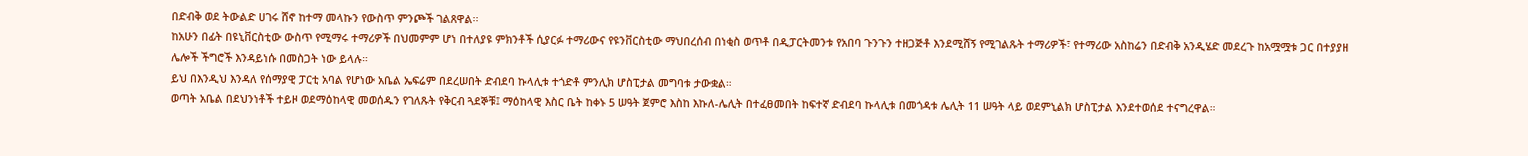በድብቅ ወደ ትውልድ ሀገሩ ሸኖ ከተማ መላኩን የውስጥ ምንጮች ገልጸዋል፡፡
ከአሁን በፊት በዩኒቨርስቲው ውስጥ የሚማሩ ተማሪዎች በህመምም ሆነ በተለያዩ ምክንቶች ሲያርፉ ተማሪውና የዩንቨርስቲው ማህበረሰብ በነቂስ ወጥቶ በዲፓርትመንቱ የአበባ ጉንጉን ተዘጋጅቶ እንደሚሸኝ የሚገልጹት ተማሪዎች፣ የተማሪው አስከሬን በድብቅ አንዲሄድ መደረጉ ከአሟሟቱ ጋር በተያያዘ ሌሎች ችግሮች እንዳይነሱ በመስጋት ነው ይላሉ።
ይህ በእንዲህ እንዳለ የሰማያዊ ፓርቲ አባል የሆነው አቤል ኤፍሬም በደረሠበት ድብደባ ኩላሊቱ ተጎድቶ ምንሊክ ሆስፒታል መግባቱ ታውቋል።
ወጣት አቤል በደህንነቶች ተይዞ ወደማዕከላዊ መወሰዱን የገለጹት የቅርብ ጓደኞቹ፤ ማዕከላዊ እስር ቤት ከቀኑ 5 ሠዓት ጀምሮ እስከ እኩለ-ሌሊት በተፈፀመበት ከፍተኛ ድብደባ ኩላሊቱ በመጎዳቱ ሌሊት 11 ሠዓት ላይ ወደምኒልክ ሆስፒታል እንደተወሰደ ተናግረዋል።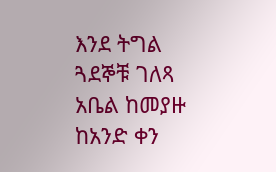እንደ ትግል ጓደኞቹ ገለጻ አቤል ከመያዙ ከአንድ ቀን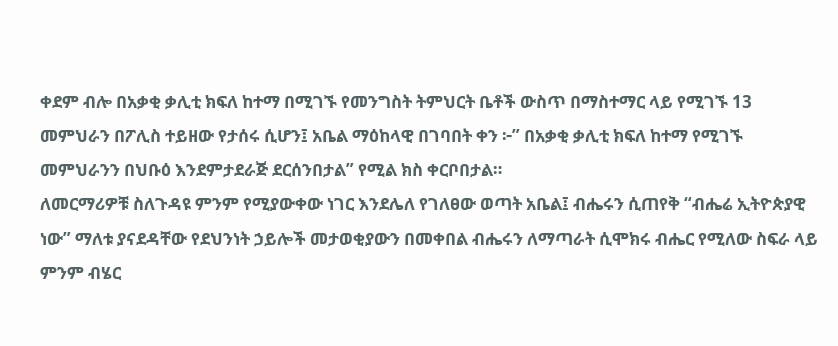ቀደም ብሎ በአቃቂ ቃሊቲ ክፍለ ከተማ በሚገኙ የመንግስት ትምህርት ቤቶች ውስጥ በማስተማር ላይ የሚገኙ 13 መምህራን በፖሊስ ተይዘው የታሰሩ ሲሆን፤ አቤል ማዕከላዊ በገባበት ቀን ፦” በአቃቂ ቃሊቲ ክፍለ ከተማ የሚገኙ መምህራንን በህቡዕ እንደምታደራጅ ደርሰንበታል” የሚል ክስ ቀርቦበታል።
ለመርማሪዎቹ ስለጉዳዩ ምንም የሚያውቀው ነገር እንደሌለ የገለፀው ወጣት አቤል፤ ብሔሩን ሲጠየቅ “ብሔሬ ኢትዮጵያዊ ነው” ማለቱ ያናደዳቸው የደህንነት ኃይሎች መታወቂያውን በመቀበል ብሔሩን ለማጣራት ሲሞክሩ ብሔር የሚለው ስፍራ ላይ ምንም ብሄር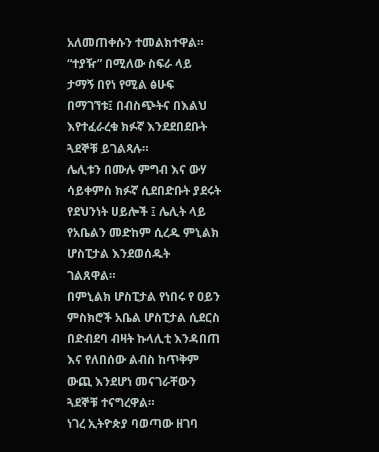አለመጠቀሱን ተመልክተዋል።
“ተያዥ” በሚለው ስፍራ ላይ ታማኝ በየነ የሚል ፅሁፍ በማገኘቱ፤ በብስጭትና በእልህ እየተፈራረቁ ክፉኛ እንደደበደቡት ጓደኞቹ ይገልጻሉ።
ሌሊቱን በሙሉ ምግብ እና ውሃ ሳይቀምስ ክፉኛ ሲደበድቡት ያደሩት የደህንነት ሀይሎች ፤ ሌሊት ላይ የአቤልን መድከም ሲረዱ ምኒልክ ሆስፒታል እንደወሰዱት ገልጸዋል።
በምኒልክ ሆስፒታል የነበሩ የ ዐይን ምስክሮች አቤል ሆስፒታል ሲደርስ በድብደባ ብዛት ኩላሊቲ እንዳበጠ እና የለበሰው ልብስ ከጥቅም ውጪ እንደሆነ መናገራቸውን ጓደኞቹ ተናግረዋል።
ነገረ ኢትዮጵያ ባወጣው ዘገባ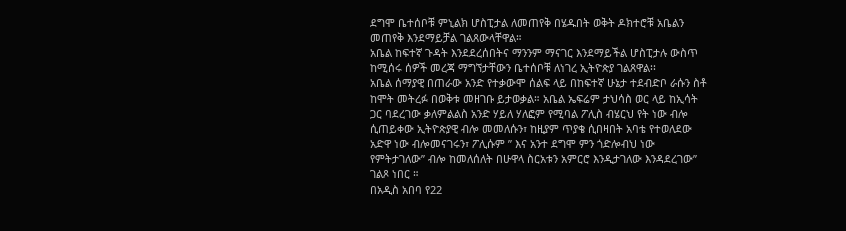ደግሞ ቤተሰቦቹ ምኒልክ ሆስፒታል ለመጠየቅ በሄዱበት ወቅት ዶክተሮቹ አቤልን መጠየቅ እንደማይቻል ገልጸውላቸዋል።
አቤል ከፍተኛ ጉዳት እንደደረሰበትና ማንንም ማናገር እንደማይችል ሆስፒታሉ ውስጥ ከሚሰሩ ሰዎች መረጃ ማግኘታቸውን ቤተሰቦቹ ለነገረ ኢትዮጵያ ገልጸዋል፡፡
አቤል ሰማያዊ በጠራው አንድ የተቃውሞ ሰልፍ ላይ በከፍተኛ ሁኔታ ተደብድቦ ራሱን ስቶ ከሞት መትረፉ በወቅቱ መዘገቡ ይታወቃል። አቤል ኤፍሬም ታህሳስ ወር ላይ ከኢሳት ጋር ባደረገው ቃለምልልስ አንድ ሃይለ ሃለፎም የሚባል ፖሊስ ብሄርህ የት ነው ብሎ ሲጠይቀው ኢትዮጵያዊ ብሎ መመለሱን፣ ከዚያም ጥያቄ ሲበዛበት አባቴ የተወለደው አድዋ ነው ብሎመናገሩን፣ ፖሊሱም ” እና አንተ ደግሞ ምን ጎድሎብህ ነው የምትታገለው” ብሎ ከመለሰለት በሁዋላ ስርአቱን አምርሮ እንዲታገለው እንዳደረገው” ገልጾ ነበር ።
በአዲስ አበባ የ22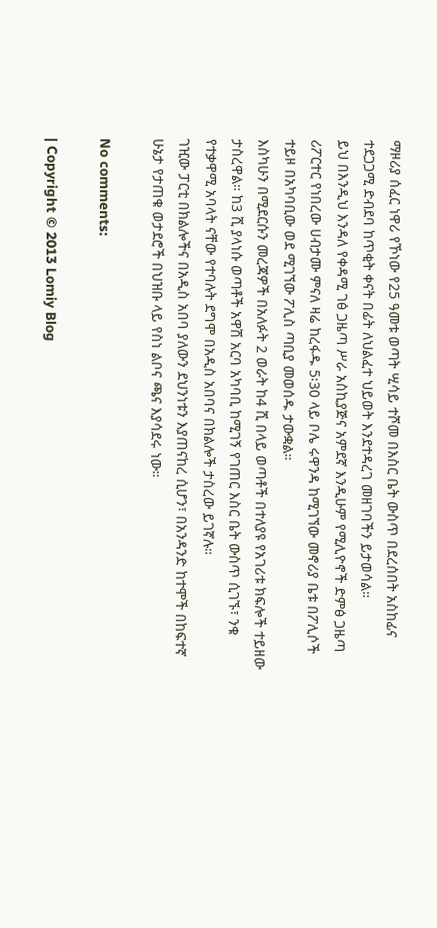ማዞሪያ ሰፈር ነዋሪ የኾነው የ25 ዓመቱ ወጣት ሢሳይ ተሾመ በእስር ቤት ውስጥ በደረሰበት አስከፊና ተደጋጋሚ ድብደባ ከጥቂት ቀናት በፊት ለህልፈተ ህይወት እንደተዳረገ መዘገባችን ይታወሳል።
ይህ በእንዲህ እንዳለ የቀዳሚ ገፅ ጋዜጣ ሥራ አስኪያጅና አምደኛ እንዲሁም የሚሊዮኖች ድምፅ ጋዜጣ ሪፖርተር የነበረው ሀብታሙ ምናለ ዛሬ ከረፋዱ 5፡30 ላይ ቦሌ ሩዋንዳ ከሚገኘው መኖሪያ ቤቱ በፖሊሶች ተይዞ በአካባቢው ወደ ሚገኘው ፖሊስ ጣቢያ መወሰዱ ታውቋል።
እስካሁን በሚደርሱን መረጃዎች በአለፉት 2 ወራት ከ4 ሺ በላይ ወጣቶች በተለያዩ የአገሪቱ ክፍሎች ተይዘው ታስረዋል። ከ3 ሺ ያላነሱ ወጣቶች አዋሽ አርባ አካባቢ ከሚገኝ የገጠር እስር ቤት ውስጥ ሲገኙ፣ ንቁ የተቃዋሚ አባላት ናቸው የተባሉት ደግሞ በአዲስ አበባና በክልሎች ታስረው ይገኛሉ።
ገዢው ፓርቲ በክልሎችና በአዲስ አበባ ያለውን ደህንነቱን እያጠናከረ ሲሆን፣ በአንዳንድ ከተሞች በከፍተኛ ሁኔታ የታጠቁ ወታደሮች በህዝቡ ላይ የስነ ልቦና ጫና እያሳደሩ ነው።

No comments:

| Copyright © 2013 Lomiy Blog